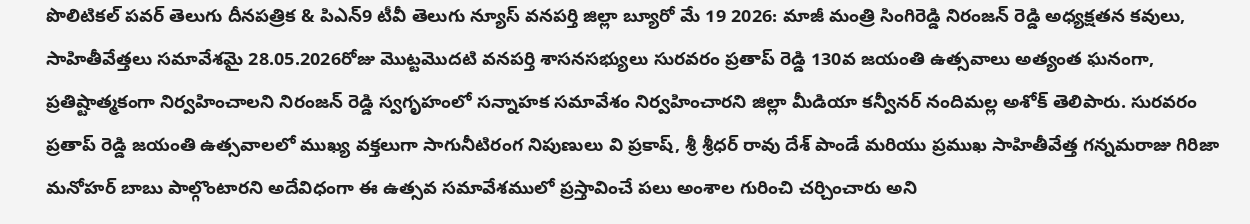పొలిటికల్ పవర్ తెలుగు దీనపత్రిక & పిఎన్9 టీవీ తెలుగు న్యూస్ వనపర్తి జిల్లా బ్యూరో మే 19 2026: మాజీ మంత్రి సింగిరెడ్డి నిరంజన్ రెడ్డి అధ్యక్షతన కవులు, సాహితీవేత్తలు సమావేశమై 28.05.2026రోజు మొట్టమొదటి వనపర్తి శాసనసభ్యులు సురవరం ప్రతాప్ రెడ్డి 130వ జయంతి ఉత్సవాలు అత్యంత ఘనంగా, ప్రతిష్టాత్మకంగా నిర్వహించాలని నిరంజన్ రెడ్డి స్వగృహంలో సన్నాహక సమావేశం నిర్వహించారని జిల్లా మీడియా కన్వీనర్ నందిమల్ల అశోక్ తెలిపారు. సురవరం ప్రతాప్ రెడ్డి జయంతి ఉత్సవాలలో ముఖ్య వక్తలుగా సాగునీటిరంగ నిపుణులు వి ప్రకాష్, శ్రీ శ్రీధర్ రావు దేశ్ పాండే మరియు ప్రముఖ సాహితీవేత్త గన్నమరాజు గిరిజా మనోహర్ బాబు పాల్గొంటారని అదేవిధంగా ఈ ఉత్సవ సమావేశములో ప్రస్తావించే పలు అంశాల గురించి చర్చించారు అని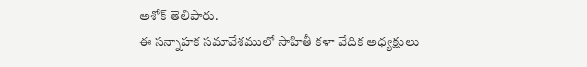అశోక్ తెలిపారు.
ఈ సన్నాహక సమావేశములో సాహితీ కళా వేదిక అధ్యక్షులు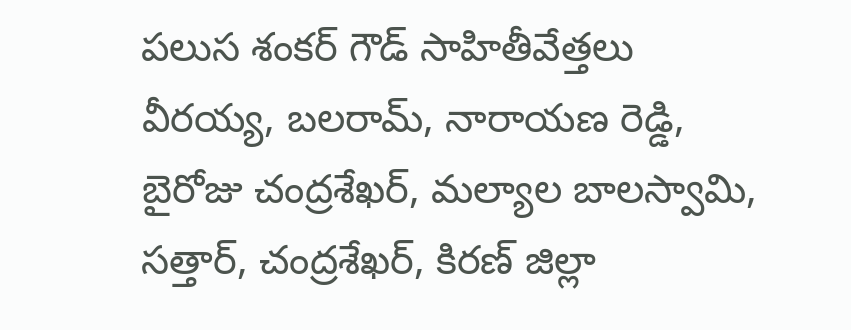పలుస శంకర్ గౌడ్ సాహితీవేత్తలు వీరయ్య, బలరామ్, నారాయణ రెడ్డి, బైరోజు చంద్రశేఖర్, మల్యాల బాలస్వామి, సత్తార్, చంద్రశేఖర్, కిరణ్ జిల్లా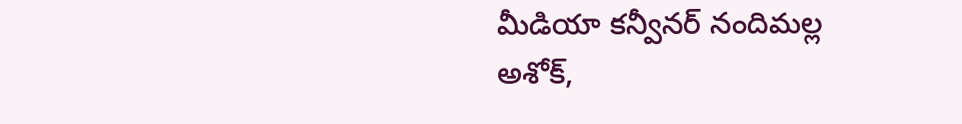మీడియా కన్వీనర్ నందిమల్ల అశోక్,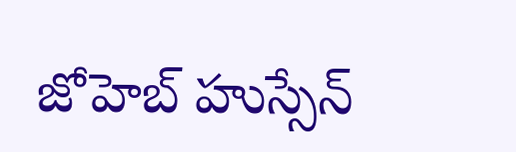జోహెబ్ హుస్సేన్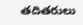తదితరులు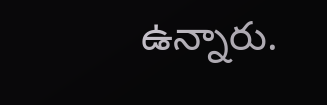ఉన్నారు.